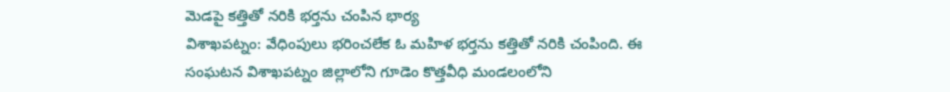మెడపై కత్తితో నరికి భర్తను చంపిన భార్య
విశాఖపట్నం: వేధింపులు భరించలేక ఓ మహిళ భర్తను కత్తితో నరికి చంపింది. ఈ సంఘటన విశాఖపట్నం జిల్లాలోని గూడెం కొత్తవీధి మండలంలోని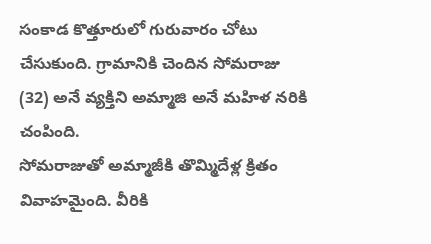సంకాడ కొత్తూరులో గురువారం చోటు చేసుకుంది. గ్రామానికి చెందిన సోమరాజు (32) అనే వ్యక్తిని అమ్మాజి అనే మహిళ నరికి చంపింది.
సోమరాజుతో అమ్మాజీకి తొమ్మిదేళ్ల క్రితం వివాహమైంది. వీరికి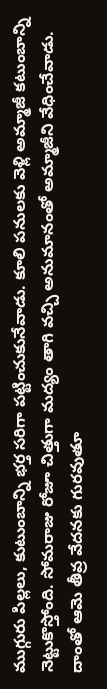ముగ్గురు పిల్లలు, కుటుంబాన్ని భర్త సరిగా పట్టించుకునేవాడు. కూలి పనులకు వెళ్లి అమ్మాజీ కటుంబాన్ని నెట్టుకొస్తోంది. సోమరాజు రోజూ చిత్తుగా మద్యం తాగి వచ్చి అనుమానంతో అమ్మాజీని వేధించేవాడు. దాంతో ఆమె తీవ్ర వేదనకు గురవుతూ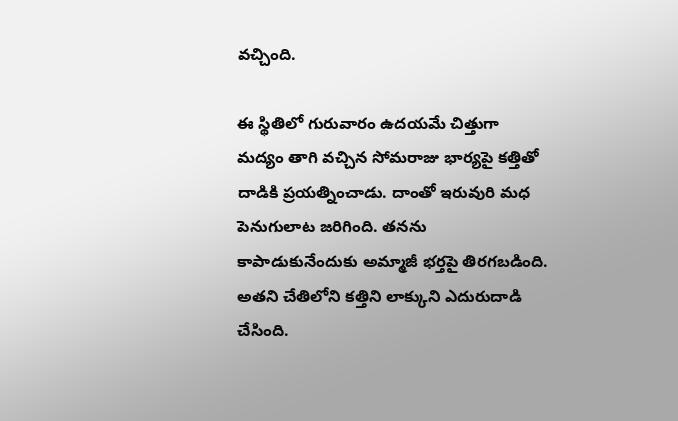వచ్చింది.

ఈ స్థితిలో గురువారం ఉదయమే చిత్తుగా మద్యం తాగి వచ్చిన సోమరాజు భార్యపై కత్తితో దాడికి ప్రయత్నించాడు. దాంతో ఇరువురి మధ పెనుగులాట జరిగింది. తనను కాపాడుకునేందుకు అమ్మాజీ భర్తపై తిరగబడింది. అతని చేతిలోని కత్తిని లాక్కుని ఎదురుదాడి చేసింది.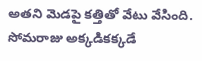అతని మెడపై కత్తితో వేటు వేసింది. సోమరాజు అక్కడికక్కడే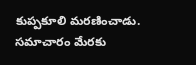కుప్పకూలి మరణించాడు. సమాచారం మేరకు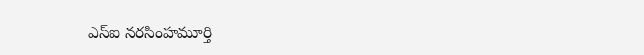ఎస్ఐ నరసింహమూర్తి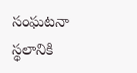సంఘటనా స్థలానికి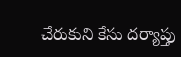చేరుకుని కేసు దర్యాప్తు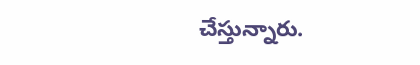చేస్తున్నారు.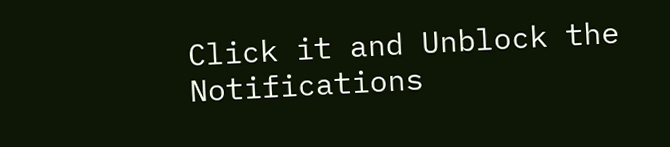Click it and Unblock the Notifications